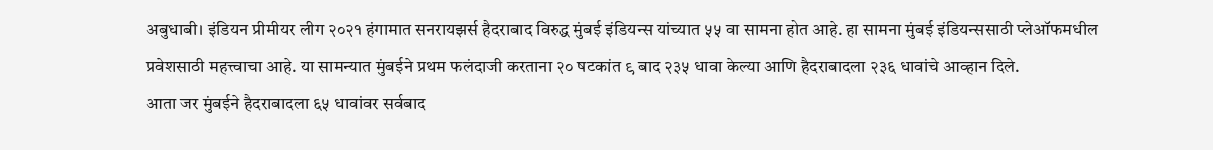अबुधाबी। इंडियन प्रीमीयर लीग २०२१ हंगामात सनरायझर्स हैदराबाद विरुद्ध मुंबई इंडियन्स यांच्यात ५५ वा सामना होत आहे. हा सामना मुंबई इंडियन्ससाठी प्लेऑफमधील प्रवेशसाठी महत्त्वाचा आहे. या सामन्यात मुंबईने प्रथम फलंदाजी करताना २० षटकांत ९ बाद २३५ धावा केल्या आणि हैदराबादला २३६ धावांचे आव्हान दिले.
आता जर मुंबईने हैदराबादला ६५ धावांवर सर्वबाद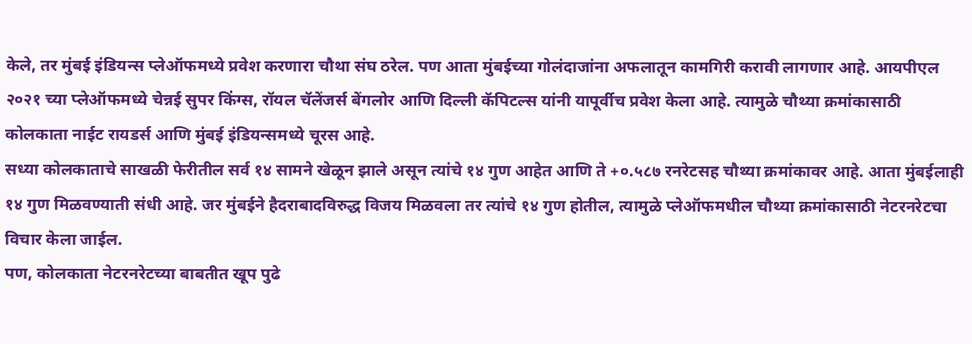केले, तर मुंबई इंडियन्स प्लेऑफमध्ये प्रवेश करणारा चौथा संघ ठरेल. पण आता मुंबईच्या गोलंदाजांना अफलातून कामगिरी करावी लागणार आहे. आयपीएल २०२१ च्या प्लेऑफमध्ये चेन्नई सुपर किंग्स, रॉयल चॅलेंजर्स बेंगलोर आणि दिल्ली कॅपिटल्स यांनी यापूर्वीच प्रवेश केला आहे. त्यामुळे चौथ्या क्रमांकासाठी कोलकाता नाईट रायडर्स आणि मुंबई इंडियन्समध्ये चूरस आहे.
सध्या कोलकाताचे साखळी फेरीतील सर्व १४ सामने खेळून झाले असून त्यांचे १४ गुण आहेत आणि ते +०.५८७ रनरेटसह चौथ्या क्रमांकावर आहे. आता मुंबईलाही १४ गुण मिळवण्याती संधी आहे. जर मुंबईने हैदराबादविरुद्ध विजय मिळवला तर त्यांचे १४ गुण होतील, त्यामुळे प्लेऑफमधील चौथ्या क्रमांकासाठी नेटरनरेटचा विचार केला जाईल.
पण, कोलकाता नेटरनरेटच्या बाबतीत खूप पुढे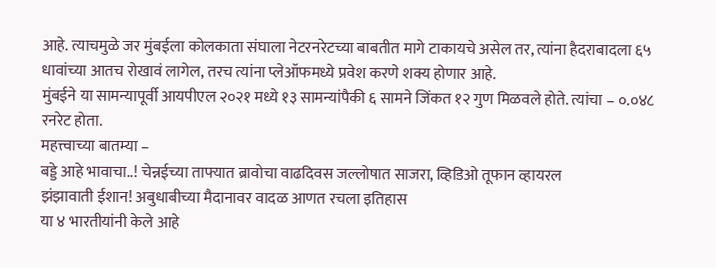आहे. त्याचमुळे जर मुंबईला कोलकाता संघाला नेटरनरेटच्या बाबतीत मागे टाकायचे असेल तर, त्यांना हैदराबादला ६५ धावांच्या आतच रोखावं लागेल, तरच त्यांना प्लेऑफमध्ये प्रवेश करणे शक्य होणार आहे.
मुंबईने या सामन्यापूर्वी आयपीएल २०२१ मध्ये १३ सामन्यांपैकी ६ सामने जिंकत १२ गुण मिळवले होते. त्यांचा – ०.०४८ रनरेट होता.
महत्त्वाच्या बातम्या –
बड्डे आहे भावाचा..! चेन्नईच्या ताफ्यात ब्रावोचा वाढदिवस जल्लोषात साजरा, व्हिडिओ तूफान व्हायरल
झंझावाती ईशान! अबुधाबीच्या मैदानावर वादळ आणत रचला इतिहास
या ४ भारतीयांनी केले आहे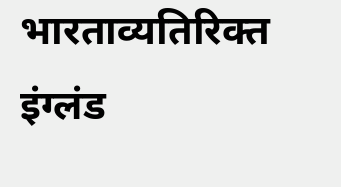भारताव्यतिरिक्त इंग्लंड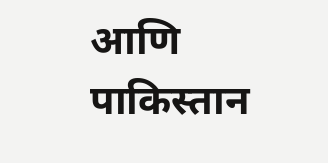आणि पाकिस्तान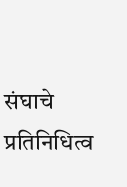संघाचे प्रतिनिधित्व